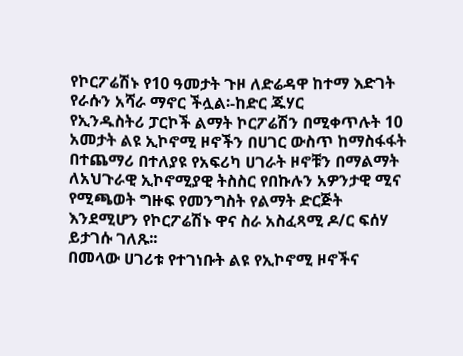የኮርፖሬሽኑ የ10 ዓመታት ጉዞ ለድሬዳዋ ከተማ እድገት የራሱን አሻራ ማኖር ችሏል፡-ከድር ጁሃር
የኢንዱስትሪ ፓርኮች ልማት ኮርፖሬሽን በሚቀጥሉት 10 አመታት ልዩ ኢኮኖሚ ዞኖችን በሀገር ውስጥ ከማስፋፋት በተጨማሪ በተለያዩ የአፍሪካ ሀገራት ዞኖቹን በማልማት ለአህጉራዊ ኢኮኖሚያዊ ትስስር የበኩሉን አዎንታዊ ሚና የሚጫወት ግዙፍ የመንግስት የልማት ድርጅት እንደሚሆን የኮርፖሬሽኑ ዋና ስራ አስፈጻሚ ዶ/ር ፍሰሃ ይታገሱ ገለጹ፡፡
በመላው ሀገሪቱ የተገነቡት ልዩ የኢኮኖሚ ዞኖችና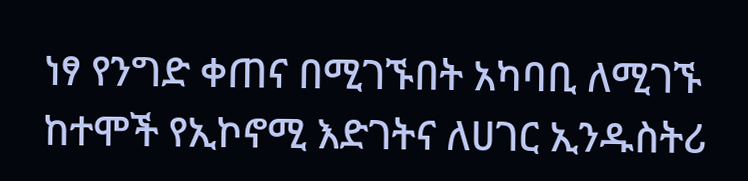ነፃ የንግድ ቀጠና በሚገኙበት አካባቢ ለሚገኙ ከተሞች የኢኮኖሚ እድገትና ለሀገር ኢንዱስትሪ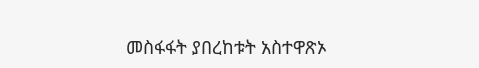መስፋፋት ያበረከቱት አስተዋጽኦ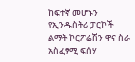ከፍተኛ መሆኑን የኢንዱስትሪ ፓርኮች ልማት ኮርፖሬሽን ዋና ስራ አስፈፃሚ ፍሰሃ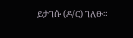ይታገሱ (ዶ/ር) ገለፁ።